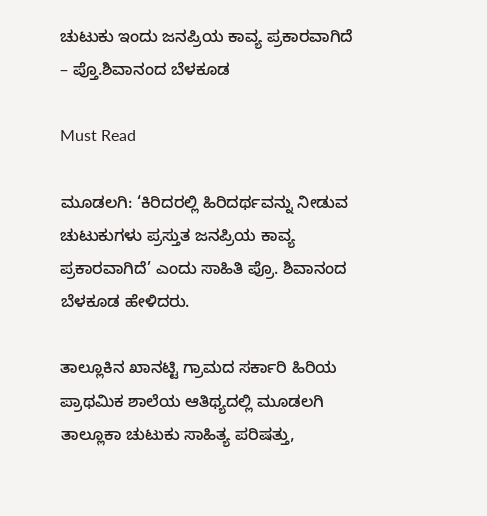ಚುಟುಕು ಇಂದು ಜನಪ್ರಿಯ ಕಾವ್ಯ ಪ್ರಕಾರವಾಗಿದೆ – ಪ್ತೊ.ಶಿವಾನಂದ ಬೆಳಕೂಡ

Must Read

ಮೂಡಲಗಿ: ‘ಕಿರಿದರಲ್ಲಿ ಹಿರಿದರ್ಥವನ್ನು ನೀಡುವ ಚುಟುಕುಗಳು ಪ್ರಸ್ತುತ ಜನಪ್ರಿಯ ಕಾವ್ಯ ಪ್ರಕಾರವಾಗಿದೆ’ ಎಂದು ಸಾಹಿತಿ ಪ್ರೊ. ಶಿವಾನಂದ ಬೆಳಕೂಡ ಹೇಳಿದರು.

ತಾಲ್ಲೂಕಿನ ಖಾನಟ್ಟಿ ಗ್ರಾಮದ ಸರ್ಕಾರಿ ಹಿರಿಯ ಪ್ರಾಥಮಿಕ ಶಾಲೆಯ ಆತಿಥ್ಯದಲ್ಲಿ ಮೂಡಲಗಿ ತಾಲ್ಲೂಕಾ ಚುಟುಕು ಸಾಹಿತ್ಯ ಪರಿಷತ್ತು,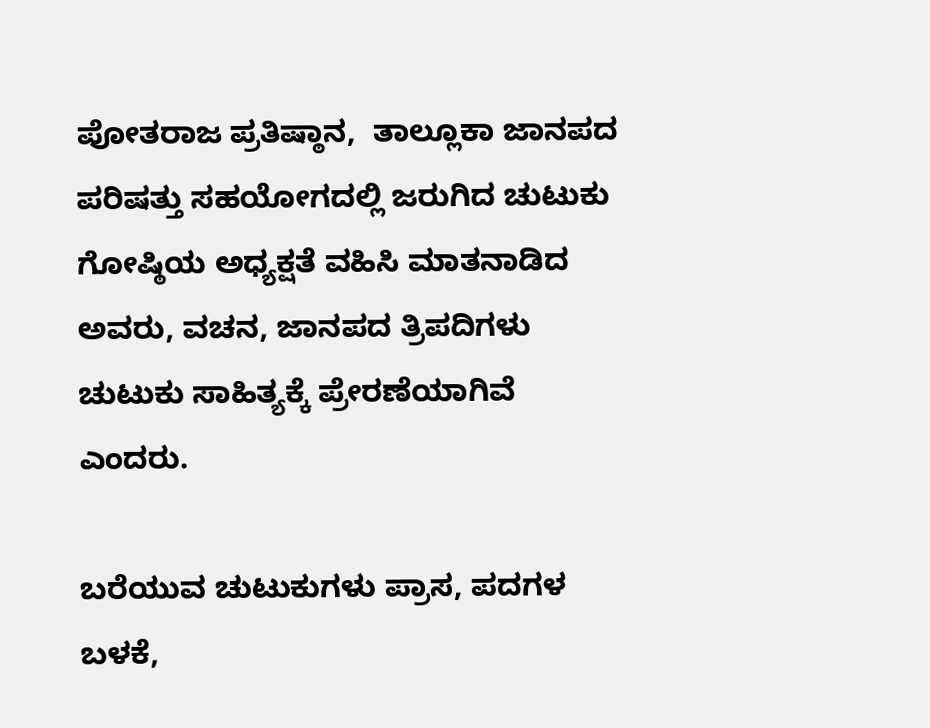ಪೋತರಾಜ ಪ್ರತಿಷ್ಠಾನ,  ತಾಲ್ಲೂಕಾ ಜಾನಪದ ಪರಿಷತ್ತು ಸಹಯೋಗದಲ್ಲಿ ಜರುಗಿದ ಚುಟುಕು ಗೋಷ್ಠಿಯ ಅಧ್ಯಕ್ಷತೆ ವಹಿಸಿ ಮಾತನಾಡಿದ ಅವರು, ವಚನ, ಜಾನಪದ ತ್ರಿಪದಿಗಳು ಚುಟುಕು ಸಾಹಿತ್ಯಕ್ಕೆ ಪ್ರೇರಣೆಯಾಗಿವೆ ಎಂದರು.

ಬರೆಯುವ ಚುಟುಕುಗಳು ಪ್ರಾಸ, ಪದಗಳ ಬಳಕೆ,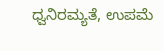ಧ್ವನಿರಮ್ಯತೆ, ಉಪಮೆ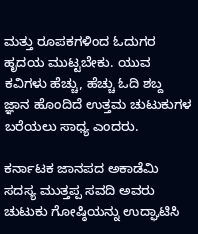ಮತ್ತು ರೂಪಕಗಳಿಂದ ಓದುಗರ ಹೃದಯ ಮುಟ್ಟಬೇಕು. ಯುವ ಕವಿಗಳು ಹೆಚ್ಚು, ಹೆಚ್ಚು ಓದಿ ಶಬ್ದ ಜ್ಞಾನ ಹೊಂದಿದೆ ಉತ್ತಮ ಚುಟುಕುಗಳ ಬರೆಯಲು ಸಾಧ್ಯ ಎಂದರು.

ಕರ್ನಾಟಕ ಜಾನಪದ ಅಕಾಡೆಮಿ ಸದಸ್ಯ ಮುತ್ತಪ್ಪ ಸವದಿ ಅವರು ಚುಟುಕು ಗೋಷ್ಠಿಯನ್ನು ಉದ್ಘಾಟಿಸಿ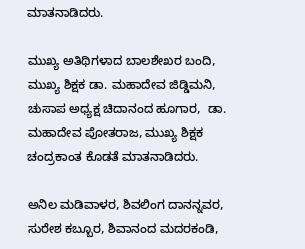ಮಾತನಾಡಿದರು.

ಮುಖ್ಯ ಅತಿಥಿಗಳಾದ ಬಾಲಶೇಖರ ಬಂದಿ, ಮುಖ್ಯ ಶಿಕ್ಷಕ ಡಾ. ಮಹಾದೇವ ಜಿಡ್ಡಿಮನಿ, ಚುಸಾಪ ಅಧ್ಯಕ್ಷ ಚಿದಾನಂದ ಹೂಗಾರ,  ಡಾ. ಮಹಾದೇವ ಪೋತರಾಜ, ಮುಖ್ಯ ಶಿಕ್ಷಕ ಚಂದ್ರಕಾಂತ ಕೊಡತೆ ಮಾತನಾಡಿದರು.

ಅನಿಲ ಮಡಿವಾಳರ, ಶಿವಲಿಂಗ ದಾನನ್ನವರ, ಸುರೇಶ ಕಬ್ಬೂರ, ಶಿವಾನಂದ ಮದರಕಂಡಿ,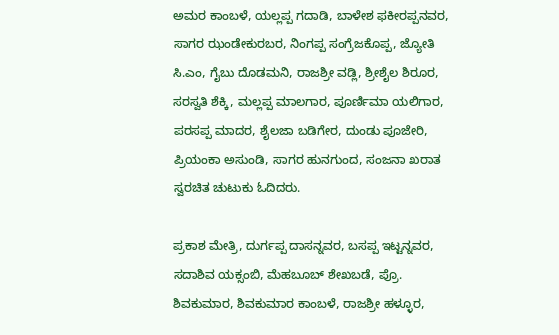ಅಮರ ಕಾಂಬಳೆ, ಯಲ್ಲಪ್ಪ ಗದಾಡಿ, ಬಾಳೇಶ ಫಕೀರಪ್ಪನವರ, ಸಾಗರ ಝಂಡೇಕುರಬರ, ನಿಂಗಪ್ಪ ಸಂಗ್ರೆಜಕೊಪ್ಪ, ಜ್ಯೋತಿ ಸಿ.ಎಂ, ಗೈಬು ದೊಡಮನಿ, ರಾಜಶ್ರೀ ವಡ್ಲಿ, ಶ್ರೀಶೈಲ ಶಿರೂರ, ಸರಸ್ವತಿ ಶೆಕ್ಕಿ, ಮಲ್ಲಪ್ಪ ಮಾಲಗಾರ, ಪೂರ್ಣಿಮಾ ಯಲಿಗಾರ, ಪರಸಪ್ಪ ಮಾದರ, ಶೈಲಜಾ ಬಡಿಗೇರ, ದುಂಡು ಪೂಜೇರಿ, ಪ್ರಿಯಂಕಾ ಅಸುಂಡಿ, ಸಾಗರ ಹುನಗುಂದ, ಸಂಜನಾ ಖರಾತ ಸ್ವರಚಿತ ಚುಟುಕು ಓದಿದರು.

ಪ್ರಕಾಶ ಮೇತ್ರಿ, ದುರ್ಗಪ್ಪ ದಾಸನ್ನವರ, ಬಸಪ್ಪ ಇಟ್ಟನ್ನವರ, ಸದಾಶಿವ ಯಕ್ಸಂಬಿ, ಮೆಹಬೂಬ್ ಶೇಖಬಡೆ, ಪ್ರೊ. ಶಿವಕುಮಾರ, ಶಿವಕುಮಾರ ಕಾಂಬಳೆ, ರಾಜಶ್ರೀ ಹಳ್ಳೂರ,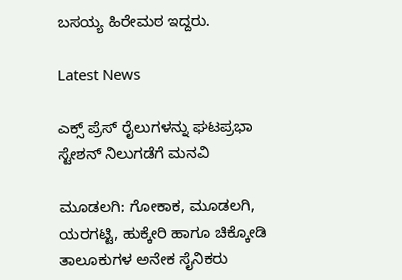ಬಸಯ್ಯ ಹಿರೇಮಠ ಇದ್ದರು.

Latest News

ಎಕ್ಸ್ ಪ್ರೆಸ್ ರೈಲುಗಳನ್ನು ಘಟಪ್ರಭಾ ಸ್ಟೇಶನ್ ನಿಲುಗಡೆಗೆ ಮನವಿ

ಮೂಡಲಗಿ: ಗೋಕಾಕ, ಮೂಡಲಗಿ, ಯರಗಟ್ಟಿ, ಹುಕ್ಕೇರಿ ಹಾಗೂ ಚಿಕ್ಕೋಡಿ ತಾಲೂಕುಗಳ ಅನೇಕ ಸೈನಿಕರು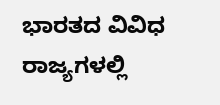ಭಾರತದ ವಿವಿಧ ರಾಜ್ಯಗಳಲ್ಲಿ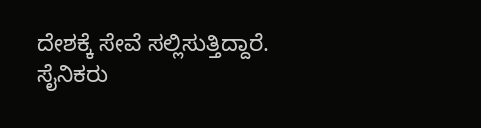ದೇಶಕ್ಕೆ ಸೇವೆ ಸಲ್ಲಿಸುತ್ತಿದ್ದಾರೆ. ಸೈನಿಕರು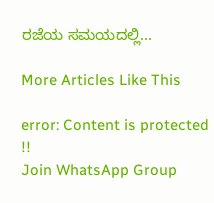ರಜೆಯ ಸಮಯದಲ್ಲಿ...

More Articles Like This

error: Content is protected !!
Join WhatsApp Group